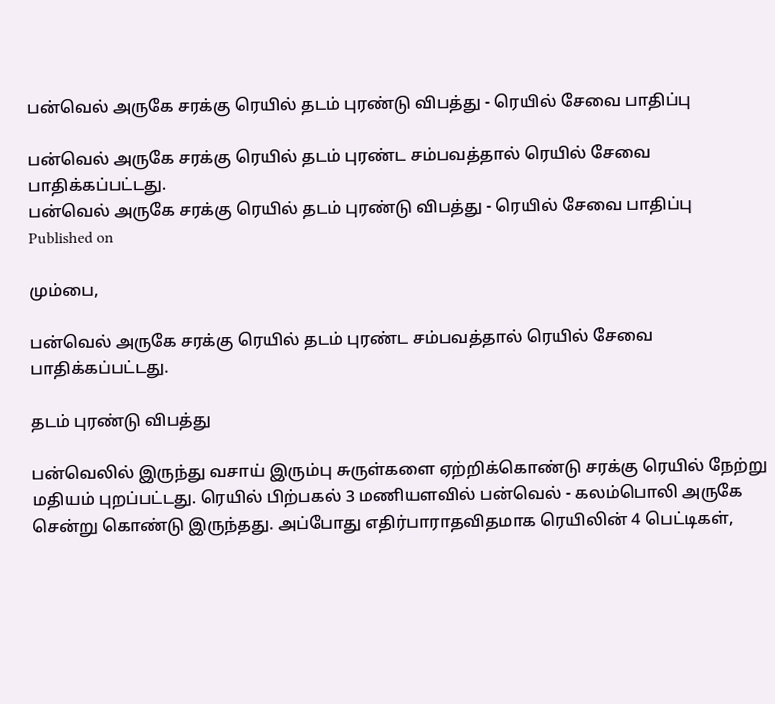பன்வெல் அருகே சரக்கு ரெயில் தடம் புரண்டு விபத்து - ரெயில் சேவை பாதிப்பு

பன்வெல் அருகே சரக்கு ரெயில் தடம் புரண்ட சம்பவத்தால் ரெயில் சேவை பாதிக்கப்பட்டது.
பன்வெல் அருகே சரக்கு ரெயில் தடம் புரண்டு விபத்து - ரெயில் சேவை பாதிப்பு
Published on

மும்பை,

பன்வெல் அருகே சரக்கு ரெயில் தடம் புரண்ட சம்பவத்தால் ரெயில் சேவை பாதிக்கப்பட்டது.

தடம் புரண்டு விபத்து

பன்வெலில் இருந்து வசாய் இரும்பு சுருள்களை ஏற்றிக்கொண்டு சரக்கு ரெயில் நேற்று மதியம் புறப்பட்டது. ரெயில் பிற்பகல் 3 மணியளவில் பன்வெல் - கலம்பொலி அருகே சென்று கொண்டு இருந்தது. அப்போது எதிர்பாராதவிதமாக ரெயிலின் 4 பெட்டிகள்,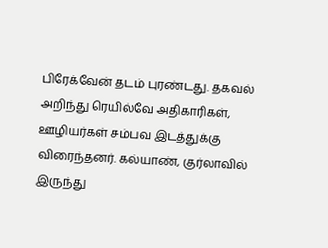பிரேக்வேன் தடம் புரண்டது. தகவல் அறிந்து ரெயில்வே அதிகாரிகள், ஊழியர்கள் சம்பவ இடத்துக்கு விரைந்தனர். கல்யாண், குர்லாவில் இருந்து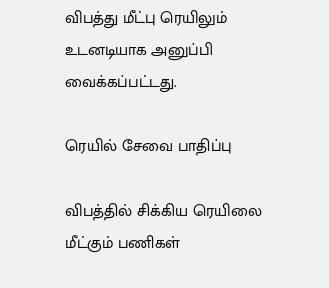விபத்து மீட்பு ரெயிலும் உடனடியாக அனுப்பி வைக்கப்பட்டது.

ரெயில் சேவை பாதிப்பு

விபத்தில் சிக்கிய ரெயிலை மீட்கும் பணிகள்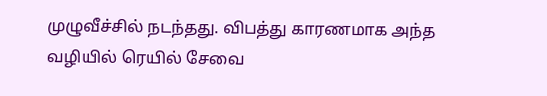முழுவீச்சில் நடந்தது. விபத்து காரணமாக அந்த வழியில் ரெயில் சேவை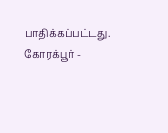பாதிக்கப்பட்டது. கோரக்பூர் -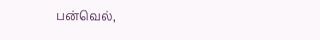பன்வெல்,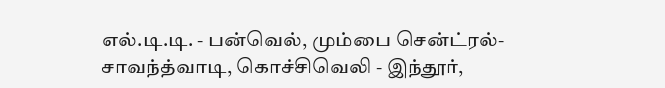எல்.டி.டி. - பன்வெல், மும்பை சென்ட்ரல்-சாவந்த்வாடி, கொச்சிவெலி - இந்தூர்,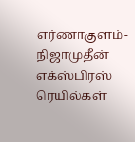எர்ணாகுளம்- நிஜாமுதீன் எக்ஸ்பிரஸ் ரெயில்கள்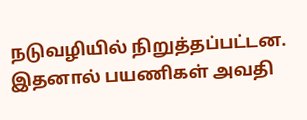நடுவழியில் நிறுத்தப்பட்டன. இதனால் பயணிகள் அவதி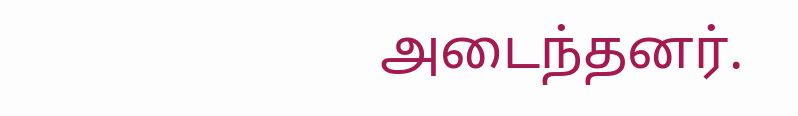அடைந்தனர்.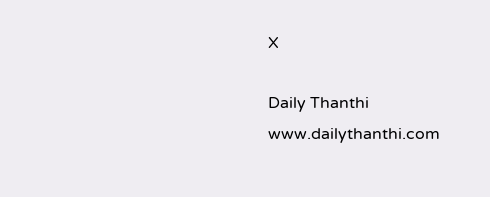X

Daily Thanthi
www.dailythanthi.com